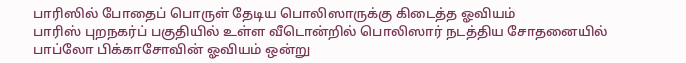பாரிஸில் போதைப் பொருள் தேடிய பொலிஸாருக்கு கிடைத்த ஓவியம்
பாரிஸ் புறநகர்ப் பகுதியில் உள்ள வீடொன்றில் பொலிஸார் நடத்திய சோதனையில் பாப்லோ பிக்காசோவின் ஓவியம் ஒன்று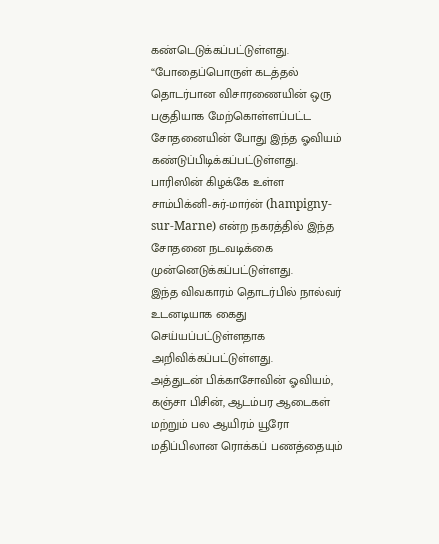கண்டெடுக்கப்பட்டுள்ளது.
“போதைப்பொருள் கடத்தல் தொடர்பான விசாரணையின் ஒரு பகுதியாக மேற்கொள்ளப்பட்ட சோதனையின் போது இந்த ஓவியம் கண்டுப்பிடிக்கப்பட்டுள்ளது.
பாரிஸின் கிழக்கே உள்ள சாம்பிக்னி-சுர்-மார்ன் (hampigny-sur-Marne) என்ற நகரத்தில் இந்த சோதனை நடவடிக்கை முன்னெடுக்கப்பட்டுள்ளது.
இந்த விவகாரம் தொடர்பில் நால்வர் உடனடியாக கைது செய்யப்பட்டுள்ளதாக அறிவிக்கப்பட்டுள்ளது.
அத்துடன் பிக்காசோவின் ஓவியம், கஞ்சா பிசின், ஆடம்பர ஆடைகள் மற்றும் பல ஆயிரம் யூரோ மதிப்பிலான ரொக்கப் பணத்தையும்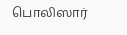பொலிஸார்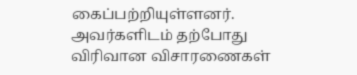கைப்பற்றியுள்ளனர்.
அவர்களிடம் தற்போது விரிவான விசாரணைகள்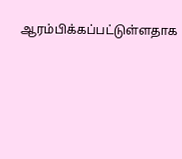ஆரம்பிக்கப்பட்டுள்ளதாக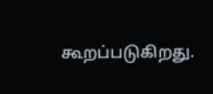கூறப்படுகிறது.